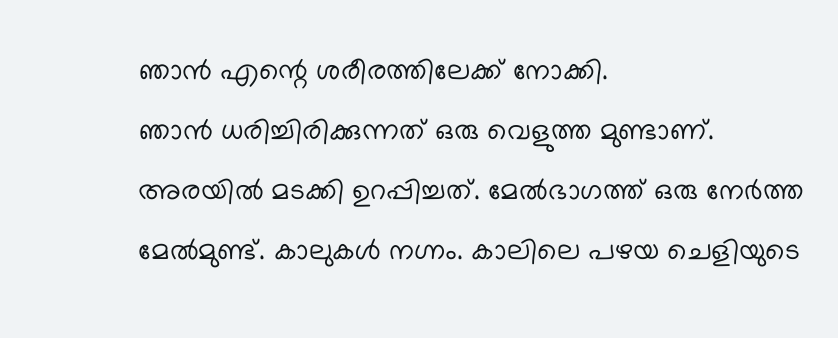ഞാൻ എന്റെ ശരീരത്തിലേക്ക് നോക്കി.
ഞാൻ ധരിച്ചിരിക്കുന്നത് ഒരു വെളുത്ത മുണ്ടാണ്. അരയിൽ മടക്കി ഉറപ്പിച്ചത്. മേൽഭാഗത്ത് ഒരു നേർത്ത മേൽമുണ്ട്. കാലുകൾ നഗ്നം. കാലിലെ പഴയ ചെളിയുടെ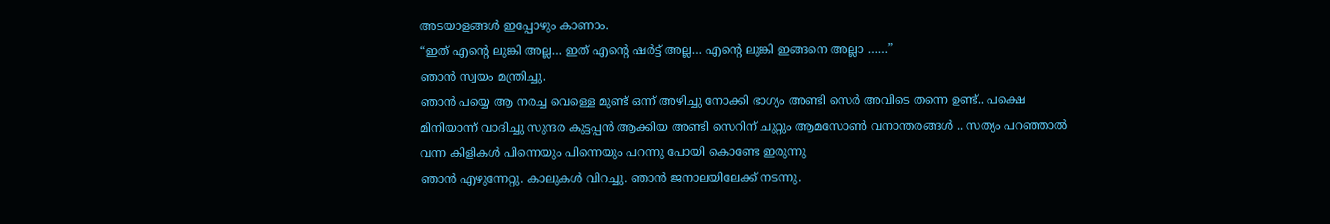അടയാളങ്ങൾ ഇപ്പോഴും കാണാം.
“ഇത് എന്റെ ലുങ്കി അല്ല… ഇത് എന്റെ ഷർട്ട് അല്ല… എന്റെ ലുങ്കി ഇങ്ങനെ അല്ലാ ……”
ഞാൻ സ്വയം മന്ത്രിച്ചു.
ഞാൻ പയ്യെ ആ നരച്ച വെള്ളെ മുണ്ട് ഒന്ന് അഴിച്ചു നോക്കി ഭാഗ്യം അണ്ടി സെർ അവിടെ തന്നെ ഉണ്ട്.. പക്ഷെ മിനിയാന്ന് വാദിച്ചു സുന്ദര കുട്ടപ്പൻ ആക്കിയ അണ്ടി സെറിന് ചുറ്റും ആമസോൺ വനാന്തരങ്ങൾ .. സത്യം പറഞ്ഞാൽ വന്ന കിളികൾ പിന്നെയും പിന്നെയും പറന്നു പോയി കൊണ്ടേ ഇരുന്നു
ഞാൻ എഴുന്നേറ്റു. കാലുകൾ വിറച്ചു. ഞാൻ ജനാലയിലേക്ക് നടന്നു.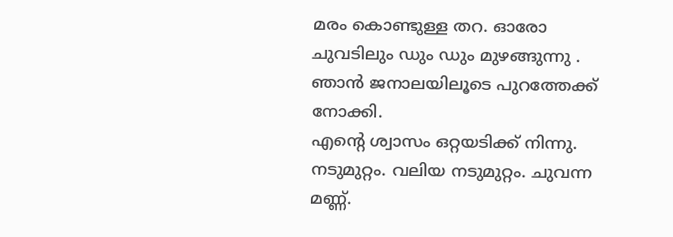മരം കൊണ്ടുള്ള തറ. ഓരോ ചുവടിലും ഡും ഡും മുഴങ്ങുന്നു . ഞാൻ ജനാലയിലൂടെ പുറത്തേക്ക് നോക്കി.
എന്റെ ശ്വാസം ഒറ്റയടിക്ക് നിന്നു.
നടുമുറ്റം. വലിയ നടുമുറ്റം. ചുവന്ന മണ്ണ്.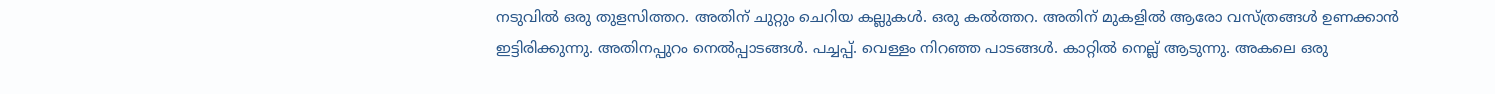നടുവിൽ ഒരു തുളസിത്തറ. അതിന് ചുറ്റും ചെറിയ കല്ലുകൾ. ഒരു കൽത്തറ. അതിന് മുകളിൽ ആരോ വസ്ത്രങ്ങൾ ഉണക്കാൻ ഇട്ടിരിക്കുന്നു. അതിനപ്പുറം നെൽപ്പാടങ്ങൾ. പച്ചപ്പ്. വെള്ളം നിറഞ്ഞ പാടങ്ങൾ. കാറ്റിൽ നെല്ല് ആടുന്നു. അകലെ ഒരു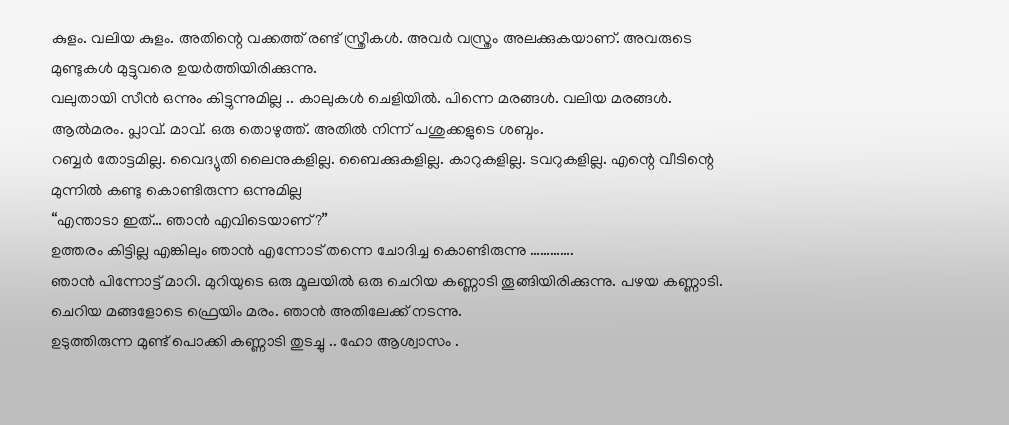കുളം. വലിയ കുളം. അതിന്റെ വക്കത്ത് രണ്ട് സ്ത്രീകൾ. അവർ വസ്ത്രം അലക്കുകയാണ്. അവരുടെ മുണ്ടുകൾ മുട്ടുവരെ ഉയർത്തിയിരിക്കുന്നു.
വലുതായി സീൻ ഒന്നും കിട്ടുന്നുമില്ല .. കാലുകൾ ചെളിയിൽ. പിന്നെ മരങ്ങൾ. വലിയ മരങ്ങൾ. ആൽമരം. പ്ലാവ്. മാവ്. ഒരു തൊഴുത്ത്. അതിൽ നിന്ന് പശുക്കളുടെ ശബ്ദം.
റബ്ബർ തോട്ടമില്ല. വൈദ്യുതി ലൈനുകളില്ല. ബൈക്കുകളില്ല. കാറുകളില്ല. ടവറുകളില്ല. എന്റെ വീടിന്റെ മുന്നിൽ കണ്ടു കൊണ്ടിരുന്ന ഒന്നുമില്ല
“എന്താടാ ഇത്… ഞാൻ എവിടെയാണ്?”
ഉത്തരം കിട്ടില്ല എങ്കിലും ഞാൻ എന്നോട് തന്നെ ചോദിച്ച കൊണ്ടിരുന്നു ………….
ഞാൻ പിന്നോട്ട് മാറി. മുറിയുടെ ഒരു മൂലയിൽ ഒരു ചെറിയ കണ്ണാടി തൂങ്ങിയിരിക്കുന്നു. പഴയ കണ്ണാടി. ചെറിയ മങ്ങളോടെ ഫ്രെയിം മരം. ഞാൻ അതിലേക്ക് നടന്നു.
ഉടുത്തിരുന്ന മുണ്ട് പൊക്കി കണ്ണാടി തുടച്ചു .. ഹോ ആശ്വാസം .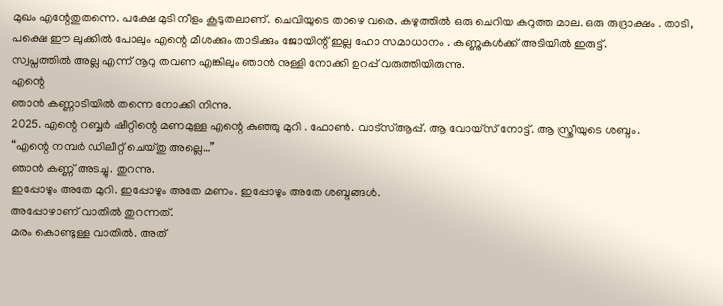മുഖം എന്റേതുതന്നെ. പക്ഷേ മുടി നീളം കൂടുതലാണ്. ചെവിയുടെ താഴെ വരെ. കഴുത്തിൽ ഒരു ചെറിയ കറുത്ത മാല. ഒരു രുദ്രാക്ഷം . താടി, പക്ഷെ ഈ ലുക്കിൽ പോലും എന്റെ മീശക്കും താടിക്കും ജോയിന്റ് ഇല്ല ഹോ സമാധാനം . കണ്ണുകൾക്ക് അടിയിൽ ഇരുട്ട്.
സ്വപ്നത്തിൽ അല്ല എന്ന് നൂറു തവണ എങ്കിലും ഞാൻ നുള്ളി നോക്കി ഉറപ്പ് വരുത്തിയിരുന്നു.
എന്റെ
ഞാൻ കണ്ണാടിയിൽ തന്നെ നോക്കി നിന്നു.
2025. എന്റെ റബ്ബർ ഷീറ്റിന്റെ മണമുള്ള എന്റെ കുഞ്ഞു മുറി . ഫോൺ. വാട്സ്ആപ്പ്. ആ വോയ്സ് നോട്ട്. ആ സ്ത്രീയുടെ ശബ്ദം.
“എന്റെ നമ്പർ ഡിലീറ്റ് ചെയ്തു അല്ലെ…”
ഞാൻ കണ്ണ് അടച്ചു. തുറന്നു.
ഇപ്പോഴും അതേ മുറി. ഇപ്പോഴും അതേ മണം. ഇപ്പോഴും അതേ ശബ്ദങ്ങൾ.
അപ്പോഴാണ് വാതിൽ തുറന്നത്.
മരം കൊണ്ടുള്ള വാതിൽ. അത്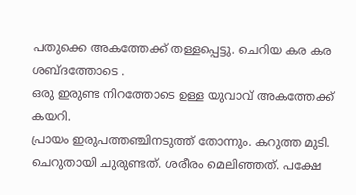പതുക്കെ അകത്തേക്ക് തള്ളപ്പെട്ടു. ചെറിയ കര കര ശബ്ദത്തോടെ .
ഒരു ഇരുണ്ട നിറത്തോടെ ഉള്ള യുവാവ് അകത്തേക്ക് കയറി.
പ്രായം ഇരുപത്തഞ്ചിനടുത്ത് തോന്നും. കറുത്ത മുടി. ചെറുതായി ചുരുണ്ടത്. ശരീരം മെലിഞ്ഞത്. പക്ഷേ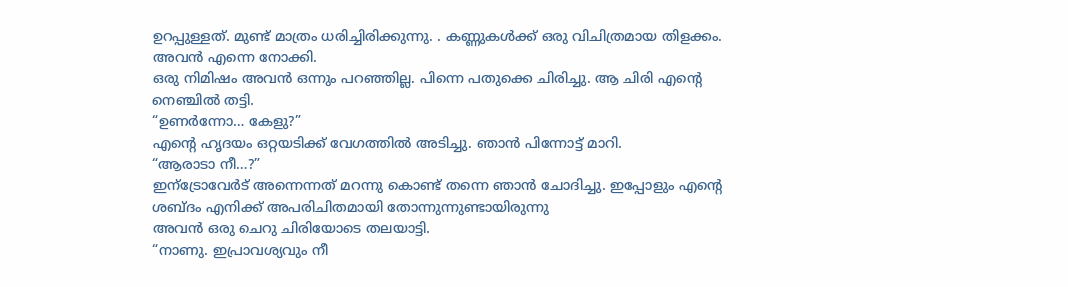ഉറപ്പുള്ളത്. മുണ്ട് മാത്രം ധരിച്ചിരിക്കുന്നു. . കണ്ണുകൾക്ക് ഒരു വിചിത്രമായ തിളക്കം. അവൻ എന്നെ നോക്കി.
ഒരു നിമിഷം അവൻ ഒന്നും പറഞ്ഞില്ല. പിന്നെ പതുക്കെ ചിരിച്ചു. ആ ചിരി എന്റെ നെഞ്ചിൽ തട്ടി.
“ഉണർന്നോ… കേളു?”
എന്റെ ഹൃദയം ഒറ്റയടിക്ക് വേഗത്തിൽ അടിച്ചു. ഞാൻ പിന്നോട്ട് മാറി.
“ആരാടാ നീ…?”
ഇന്ട്രോവേർട് അന്നെന്നത് മറന്നു കൊണ്ട് തന്നെ ഞാൻ ചോദിച്ചു. ഇപ്പോളും എന്റെ ശബ്ദം എനിക്ക് അപരിചിതമായി തോന്നുന്നുണ്ടായിരുന്നു
അവൻ ഒരു ചെറു ചിരിയോടെ തലയാട്ടി.
“നാണു. ഇപ്രാവശ്യവും നീ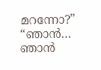മറന്നോ?”
“ഞാൻ… ഞാൻ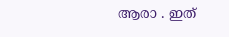ആരാ . ഇത്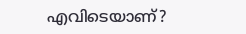എവിടെയാണ്?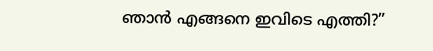ഞാൻ എങ്ങനെ ഇവിടെ എത്തി?”